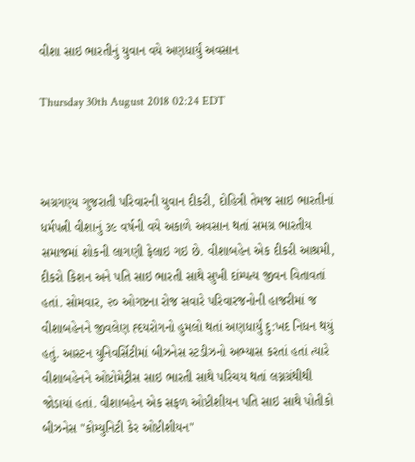વીશા સાઇ ભારતીનું યુવાન વયે અણધાર્યું અવસાન

Thursday 30th August 2018 02:24 EDT



અગ્રગણ્ય ગુજરાતી પરિવારની યુવાન દીકરી, દોહિત્રી તેમજ સાઇ ભારતીનાં ધર્મપત્ની વીશાનું ૩૯ વર્ષની વયે અકાળે અવસાન થતાં સમગ્ર ભારતીય સમાજમાં શોકની લાગણી ફેલાઇ ગઇ છે. વીશાબહેન એક દીકરી આશ્રમી, દીકરો કિશન અને પતિ સાઇ ભારતી સાથે સુખી દાંમ્પત્ય જીવન વિતાવતાં હતાં. સોમવાર, ૨૦ ઓગષ્ટના રોજ સવારે પરિવારજનોની હાજરીમાં જ વીશાબહેનને જીવલેણ હ્દયરોગનો હુમલો થતાં અણધાર્યું દુ:ખદ નિધન થયું હતું. આસ્ટન યુનિવર્સિટીમાં બીઝનેસ સ્ટડીઝનો અભ્યાસ કરતાં હતાં ત્યારે વીશાબહેનને ઓપ્ટોમેટ્રીસ સાઇ ભારતી સાથે પરિચય થતાં લગ્નગ્રંથીથી જોડાયાં હતાં. વીશાબહેન એક સફળ ઓપ્ટીશીયન પતિ સાઇ સાથે પોતીકો બીઝનેસ "કોમ્યુનિટી કેર ઓપ્ટીશીયન"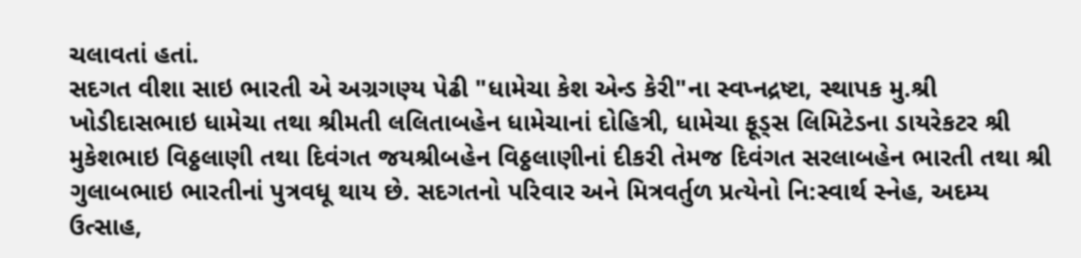ચલાવતાં હતાં.
સદગત વીશા સાઇ ભારતી એ અગ્રગણ્ય પેઢી "ધામેચા કેશ એન્ડ કેરી"ના સ્વપ્નદ્રષ્ટા, સ્થાપક મુ.શ્રી ખોડીદાસભાઇ ધામેચા તથા શ્રીમતી લલિતાબહેન ધામેચાનાં દોહિત્રી, ધામેચા ફૂડ્સ લિમિટેડના ડાયરેકટર શ્રી મુકેશભાઇ વિઠ્ઠલાણી તથા દિવંગત જયશ્રીબહેન વિઠ્ઠલાણીનાં દીકરી તેમજ દિવંગત સરલાબહેન ભારતી તથા શ્રી ગુલાબભાઇ ભારતીનાં પુત્રવધૂ થાય છે. સદગતનો પરિવાર અને મિત્રવર્તુળ પ્રત્યેનો નિ:સ્વાર્થ સ્નેહ, અદમ્ય ઉત્સાહ,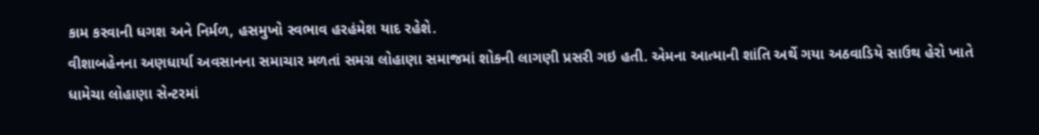કામ કરવાની ધગશ અને નિર્મળ, હસમુખો સ્વભાવ હરહંમેશ યાદ રહેશે.
વીશાબહેનના અણધાર્યા અવસાનના સમાચાર મળતાં સમગ્ર લોહાણા સમાજમાં શોકની લાગણી પ્રસરી ગઇ હતી. એમના આત્માની શાંતિ અર્થે ગયા અઠવાડિયે સાઉથ હેરો ખાતે ધામેચા લોહાણા સેન્ટરમાં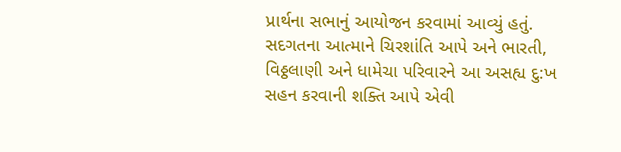પ્રાર્થના સભાનું આયોજન કરવામાં આવ્યું હતું. સદગતના આત્માને ચિરશાંતિ આપે અને ભારતી, વિઠ્ઠલાણી અને ધામેચા પરિવારને આ અસહ્ય દુ:ખ સહન કરવાની શક્તિ આપે એવી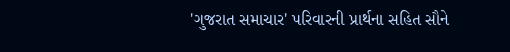'ગુજરાત સમાચાર' પરિવારની પ્રાર્થના સહિત સૌને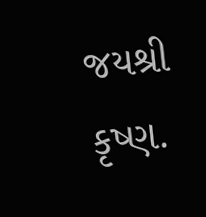જયશ્રી કૃષ્ણ.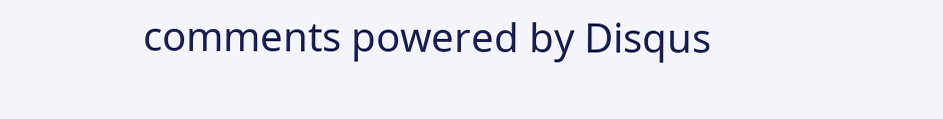comments powered by Disqus